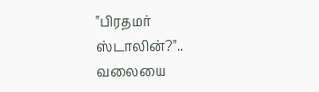"பிரதமர் ஸ்டாலின்?".. வலையை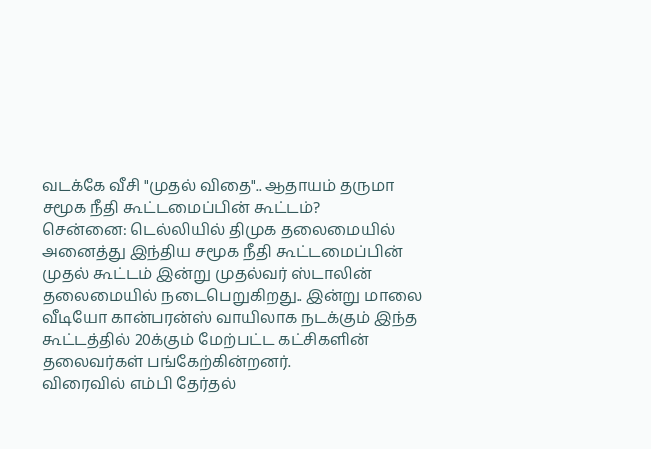வடக்கே வீசி "முதல் விதை".. ஆதாயம் தருமா சமூக நீதி கூட்டமைப்பின் கூட்டம்?
சென்னை: டெல்லியில் திமுக தலைமையில் அனைத்து இந்திய சமூக நீதி கூட்டமைப்பின் முதல் கூட்டம் இன்று முதல்வர் ஸ்டாலின் தலைமையில் நடைபெறுகிறது.. இன்று மாலை வீடியோ கான்பரன்ஸ் வாயிலாக நடக்கும் இந்த கூட்டத்தில் 20க்கும் மேற்பட்ட கட்சிகளின் தலைவர்கள் பங்கேற்கின்றனர்.
விரைவில் எம்பி தேர்தல்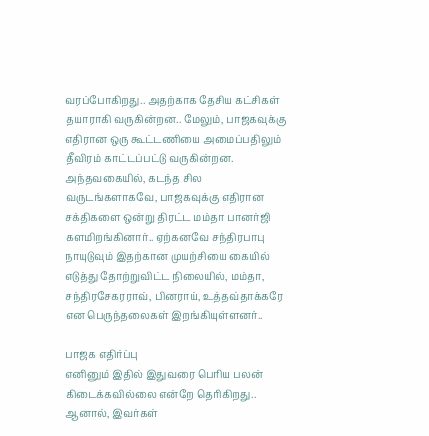வரப்போகிறது.. அதற்காக தேசிய கட்சிகள் தயாராகி வருகின்றன.. மேலும், பாஜகவுக்கு எதிரான ஒரு கூட்டணியை அமைப்பதிலும் தீவிரம் காட்டப்பட்டு வருகின்றன.
அந்தவகையில், கடந்த சில வருடங்களாகவே, பாஜகவுக்கு எதிரான சக்திகளை ஒன்று திரட்ட மம்தா பானர்ஜி களமிறங்கினார்.. ஏற்கனவே சந்திரபாபு நாயுடுவும் இதற்கான முயற்சியை கையில் எடுத்து தோற்றுவிட்ட நிலையில், மம்தா, சந்திரசேகரராவ், பினராய், உத்தவ்தாக்கரே என பெருந்தலைகள் இறங்கியுள்ளனர்..

பாஜக எதிர்ப்பு
எனினும் இதில் இதுவரை பெரிய பலன் கிடைக்கவில்லை என்றே தெரிகிறது.. ஆனால், இவர்கள்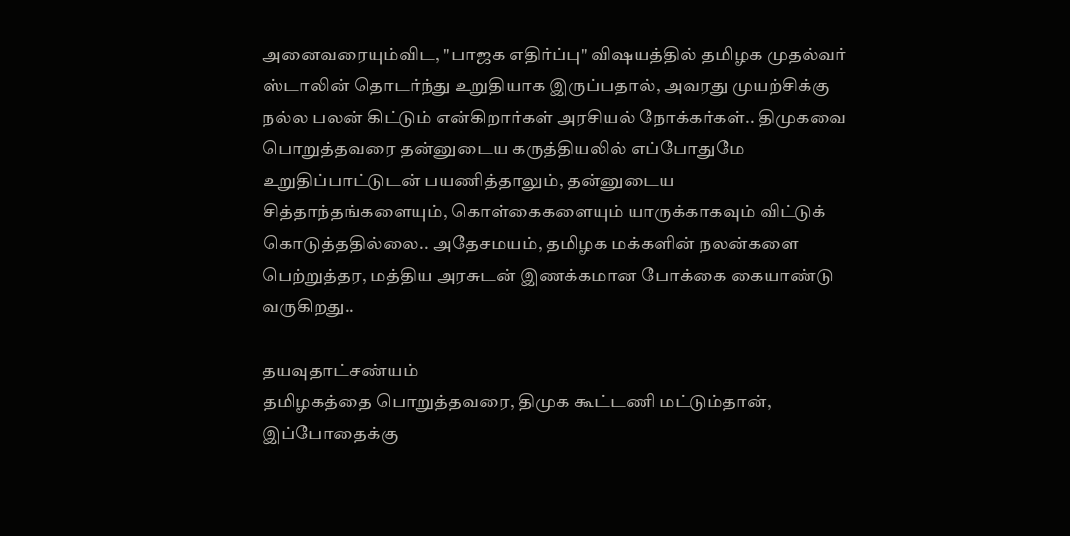அனைவரையும்விட, "பாஜக எதிர்ப்பு" விஷயத்தில் தமிழக முதல்வர் ஸ்டாலின் தொடர்ந்து உறுதியாக இருப்பதால், அவரது முயற்சிக்கு நல்ல பலன் கிட்டும் என்கிறார்கள் அரசியல் நோக்கர்கள்.. திமுகவை பொறுத்தவரை தன்னுடைய கருத்தியலில் எப்போதுமே உறுதிப்பாட்டுடன் பயணித்தாலும், தன்னுடைய சித்தாந்தங்களையும், கொள்கைகளையும் யாருக்காகவும் விட்டுக் கொடுத்ததில்லை.. அதேசமயம், தமிழக மக்களின் நலன்களை பெற்றுத்தர, மத்திய அரசுடன் இணக்கமான போக்கை கையாண்டு வருகிறது..

தயவுதாட்சண்யம்
தமிழகத்தை பொறுத்தவரை, திமுக கூட்டணி மட்டும்தான், இப்போதைக்கு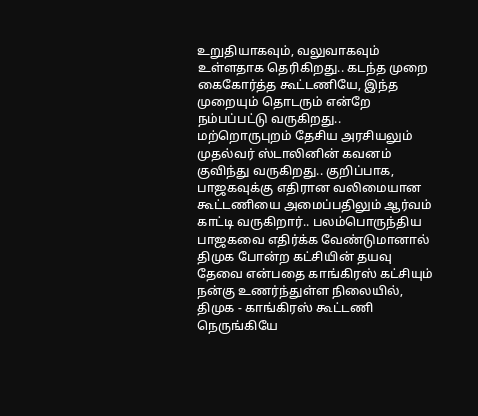உறுதியாகவும், வலுவாகவும் உள்ளதாக தெரிகிறது.. கடந்த முறை கைகோர்த்த கூட்டணியே, இந்த முறையும் தொடரும் என்றே நம்பப்பட்டு வருகிறது.. மற்றொருபுறம் தேசிய அரசியலும் முதல்வர் ஸ்டாலினின் கவனம் குவிந்து வருகிறது.. குறிப்பாக, பாஜகவுக்கு எதிரான வலிமையான கூட்டணியை அமைப்பதிலும் ஆர்வம் காட்டி வருகிறார்.. பலம்பொருந்திய பாஜகவை எதிர்க்க வேண்டுமானால் திமுக போன்ற கட்சியின் தயவு தேவை என்பதை காங்கிரஸ் கட்சியும் நன்கு உணர்ந்துள்ள நிலையில், திமுக - காங்கிரஸ் கூட்டணி நெருங்கியே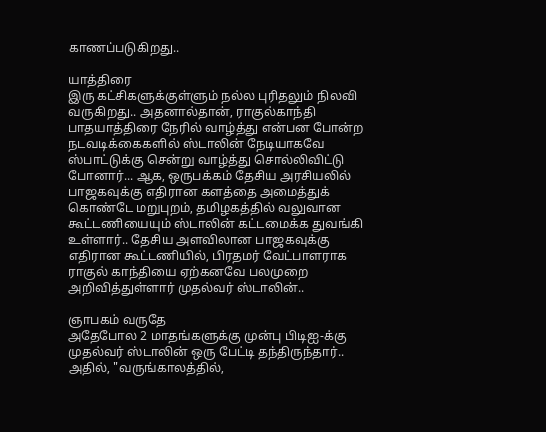காணப்படுகிறது..

யாத்திரை
இரு கட்சிகளுக்குள்ளும் நல்ல புரிதலும் நிலவி வருகிறது.. அதனால்தான், ராகுல்காந்தி பாதயாத்திரை நேரில் வாழ்த்து என்பன போன்ற நடவடிக்கைகளில் ஸ்டாலின் நேடியாகவே ஸ்பாட்டுக்கு சென்று வாழ்த்து சொல்லிவிட்டு போனார்... ஆக, ஒருபக்கம் தேசிய அரசியலில் பாஜகவுக்கு எதிரான களத்தை அமைத்துக் கொண்டே மறுபுறம், தமிழகத்தில் வலுவான கூட்டணியையும் ஸ்டாலின் கட்டமைக்க துவங்கி உள்ளார்.. தேசிய அளவிலான பாஜகவுக்கு எதிரான கூட்டணியில், பிரதமர் வேட்பாளராக ராகுல் காந்தியை ஏற்கனவே பலமுறை அறிவித்துள்ளார் முதல்வர் ஸ்டாலின்..

ஞாபகம் வருதே
அதேபோல 2 மாதங்களுக்கு முன்பு பிடிஐ-க்கு முதல்வர் ஸ்டாலின் ஒரு பேட்டி தந்திருந்தார்.. அதில், "வருங்காலத்தில்,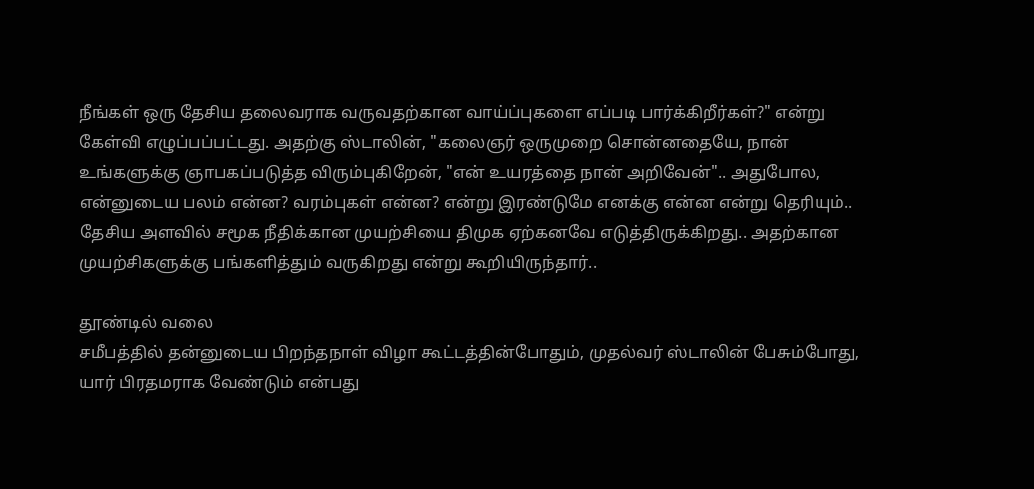நீங்கள் ஒரு தேசிய தலைவராக வருவதற்கான வாய்ப்புகளை எப்படி பார்க்கிறீர்கள்?" என்று கேள்வி எழுப்பப்பட்டது. அதற்கு ஸ்டாலின், "கலைஞர் ஒருமுறை சொன்னதையே, நான் உங்களுக்கு ஞாபகப்படுத்த விரும்புகிறேன், "என் உயரத்தை நான் அறிவேன்".. அதுபோல, என்னுடைய பலம் என்ன? வரம்புகள் என்ன? என்று இரண்டுமே எனக்கு என்ன என்று தெரியும்.. தேசிய அளவில் சமூக நீதிக்கான முயற்சியை திமுக ஏற்கனவே எடுத்திருக்கிறது.. அதற்கான முயற்சிகளுக்கு பங்களித்தும் வருகிறது என்று கூறியிருந்தார்..

தூண்டில் வலை
சமீபத்தில் தன்னுடைய பிறந்தநாள் விழா கூட்டத்தின்போதும், முதல்வர் ஸ்டாலின் பேசும்போது, யார் பிரதமராக வேண்டும் என்பது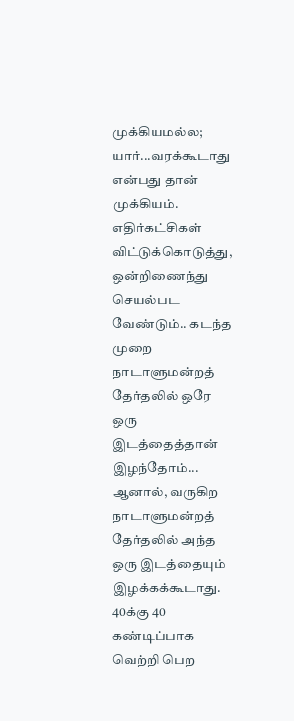முக்கியமல்ல; யார்...வரக்கூடாது என்பது தான் முக்கியம். எதிர்கட்சிகள் விட்டுக்கொடுத்து, ஒன்றிணைந்து செயல்பட வேண்டும்.. கடந்த முறை நாடாளுமன்றத் தேர்தலில் ஒரே ஒரு இடத்தைத்தான் இழந்தோம்... ஆனால், வருகிற நாடாளுமன்றத் தேர்தலில் அந்த ஒரு இடத்தையும் இழக்கக்கூடாது. 40க்கு 40 கண்டிப்பாக வெற்றி பெற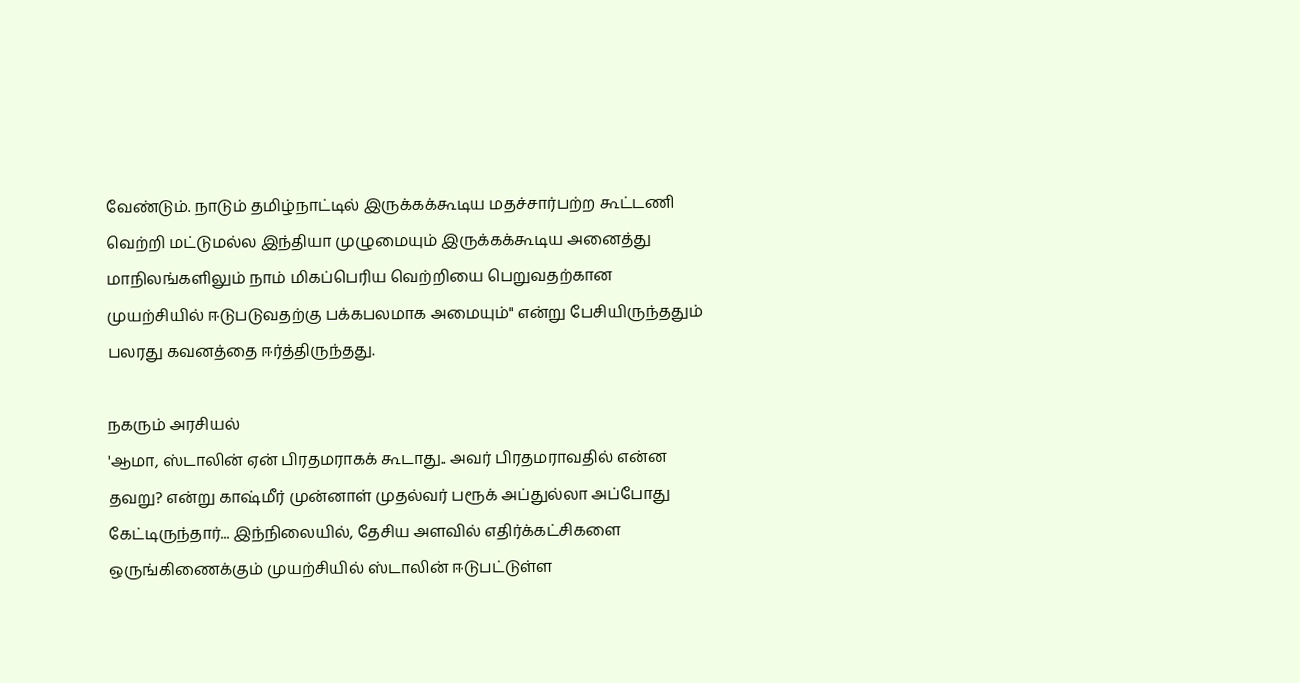வேண்டும். நாடும் தமிழ்நாட்டில் இருக்கக்கூடிய மதச்சார்பற்ற கூட்டணி வெற்றி மட்டுமல்ல இந்தியா முழுமையும் இருக்கக்கூடிய அனைத்து மாநிலங்களிலும் நாம் மிகப்பெரிய வெற்றியை பெறுவதற்கான முயற்சியில் ஈடுபடுவதற்கு பக்கபலமாக அமையும்" என்று பேசியிருந்ததும் பலரது கவனத்தை ஈர்த்திருந்தது.

நகரும் அரசியல்
'ஆமா, ஸ்டாலின் ஏன் பிரதமராகக் கூடாது.. அவர் பிரதமராவதில் என்ன தவறு? என்று காஷ்மீர் முன்னாள் முதல்வர் பரூக் அப்துல்லா அப்போது கேட்டிருந்தார்... இந்நிலையில், தேசிய அளவில் எதிர்க்கட்சிகளை ஒருங்கிணைக்கும் முயற்சியில் ஸ்டாலின் ஈடுபட்டுள்ள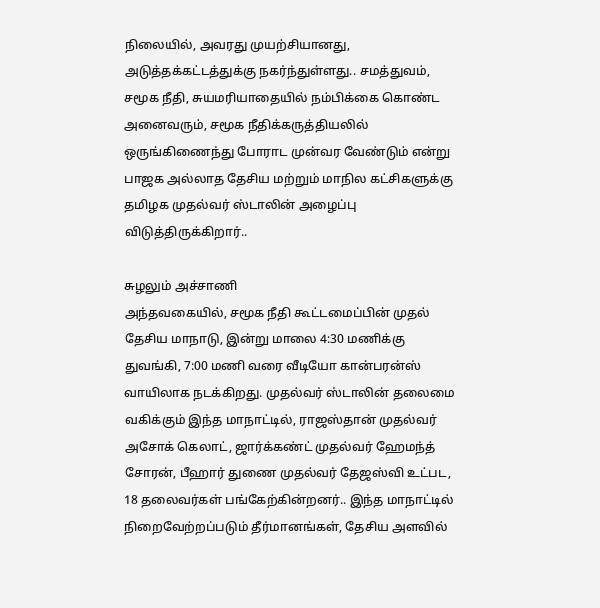நிலையில், அவரது முயற்சியானது, அடுத்தக்கட்டத்துக்கு நகர்ந்துள்ளது.. சமத்துவம், சமூக நீதி, சுயமரியாதையில் நம்பிக்கை கொண்ட அனைவரும், சமூக நீதிக்கருத்தியலில் ஒருங்கிணைந்து போராட முன்வர வேண்டும் என்று பாஜக அல்லாத தேசிய மற்றும் மாநில கட்சிகளுக்கு தமிழக முதல்வர் ஸ்டாலின் அழைப்பு விடுத்திருக்கிறார்..

சுழலும் அச்சாணி
அந்தவகையில், சமூக நீதி கூட்டமைப்பின் முதல் தேசிய மாநாடு, இன்று மாலை 4:30 மணிக்கு துவங்கி, 7:00 மணி வரை வீடியோ கான்பரன்ஸ் வாயிலாக நடக்கிறது. முதல்வர் ஸ்டாலின் தலைமை வகிக்கும் இந்த மாநாட்டில், ராஜஸ்தான் முதல்வர் அசோக் கெலாட், ஜார்க்கண்ட் முதல்வர் ஹேமந்த் சோரன், பீஹார் துணை முதல்வர் தேஜஸ்வி உட்பட, 18 தலைவர்கள் பங்கேற்கின்றனர்.. இந்த மாநாட்டில் நிறைவேற்றப்படும் தீர்மானங்கள், தேசிய அளவில்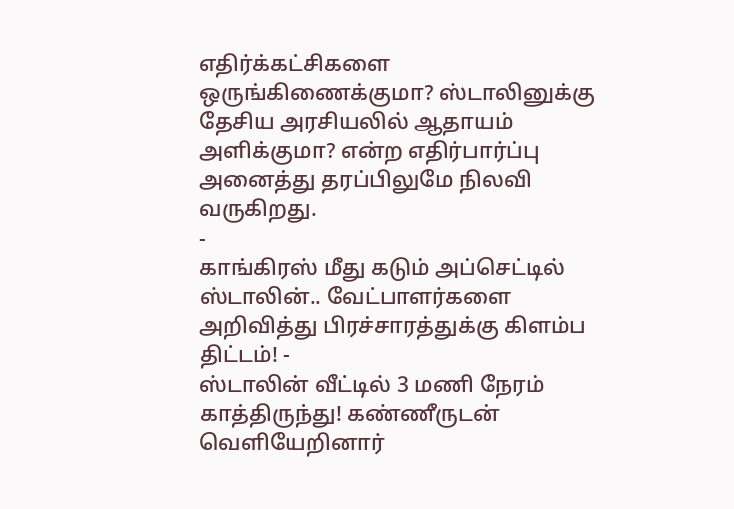எதிர்க்கட்சிகளை ஒருங்கிணைக்குமா? ஸ்டாலினுக்கு தேசிய அரசியலில் ஆதாயம் அளிக்குமா? என்ற எதிர்பார்ப்பு அனைத்து தரப்பிலுமே நிலவி வருகிறது.
-
காங்கிரஸ் மீது கடும் அப்செட்டில் ஸ்டாலின்.. வேட்பாளர்களை அறிவித்து பிரச்சாரத்துக்கு கிளம்ப திட்டம்! -
ஸ்டாலின் வீட்டில் 3 மணி நேரம் காத்திருந்து! கண்ணீருடன் வெளியேறினார்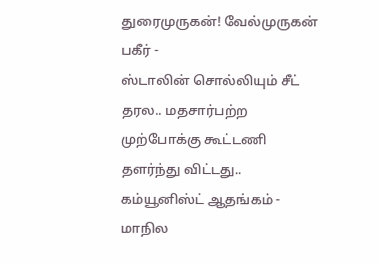துரைமுருகன்! வேல்முருகன் பகீர் -
ஸ்டாலின் சொல்லியும் சீட் தரல.. மதசார்பற்ற முற்போக்கு கூட்டணி தளர்ந்து விட்டது.. கம்யூனிஸ்ட் ஆதங்கம் -
மாநில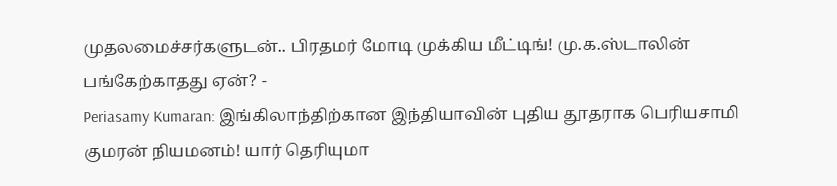முதலமைச்சர்களுடன்.. பிரதமர் மோடி முக்கிய மீட்டிங்! மு.க.ஸ்டாலின் பங்கேற்காதது ஏன்? -
Periasamy Kumaran: இங்கிலாந்திற்கான இந்தியாவின் புதிய தூதராக பெரியசாமி குமரன் நியமனம்! யார் தெரியுமா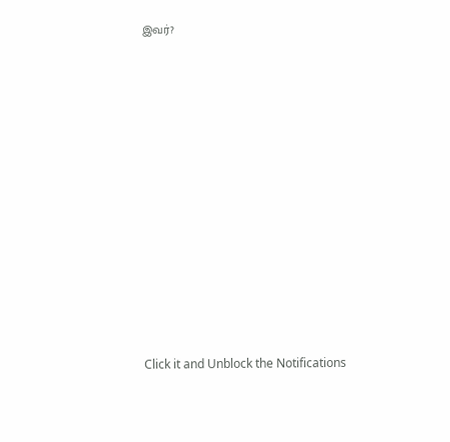இவர்?












Click it and Unblock the Notifications